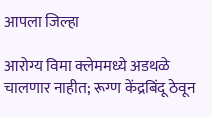आपला जिल्हा

आरोग्य विमा क्लेममध्ये अडथळे चालणार नाहीत; रूग्ण केंद्रबिंदू ठेवून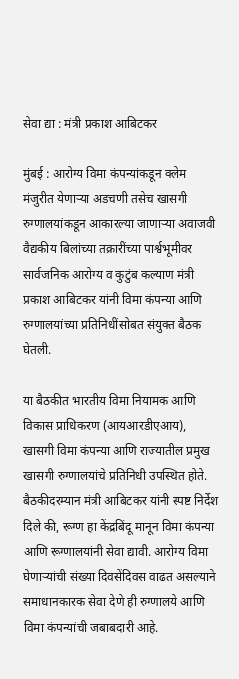सेवा द्या : मंत्री प्रकाश आबिटकर

मुंबई : आरोग्य विमा कंपन्यांकडून क्लेम मंजुरीत येणाऱ्या अडचणी तसेच खासगी रुग्णालयांकडून आकारल्या जाणाऱ्या अवाजवी वैद्यकीय बिलांच्या तक्रारींच्या पार्श्वभूमीवर सार्वजनिक आरोग्य व कुटुंब कल्याण मंत्री प्रकाश आबिटकर यांनी विमा कंपन्या आणि रुग्णालयांच्या प्रतिनिधींसोबत संयुक्त बैठक घेतली.

या बैठकीत भारतीय विमा नियामक आणि विकास प्राधिकरण (आयआरडीएआय), खासगी विमा कंपन्या आणि राज्यातील प्रमुख खासगी रुग्णालयांचे प्रतिनिधी उपस्थित होते. बैठकीदरम्यान मंत्री आबिटकर यांनी स्पष्ट निर्देश दिले की, रूग्ण हा केंद्रबिंदू मानून विमा कंपन्या आणि रूग्णालयांनी सेवा द्यावी. आरोग्य विमा घेणाऱ्यांची संख्या दिवसेंदिवस वाढत असल्याने समाधानकारक सेवा देणे ही रुग्णालये आणि विमा कंपन्यांची जबाबदारी आहे.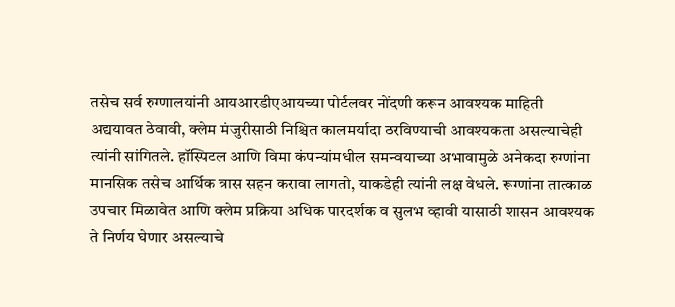तसेच सर्व रुग्णालयांनी आयआरडीएआयच्या पोर्टलवर नोंदणी करून आवश्यक माहिती अद्ययावत ठेवावी, क्लेम मंजुरीसाठी निश्चित कालमर्यादा ठरविण्याची आवश्यकता असल्याचेही त्यांनी सांगितले. हॉस्पिटल आणि विमा कंपन्यांमधील समन्वयाच्या अभावामुळे अनेकदा रुग्णांना मानसिक तसेच आर्थिक त्रास सहन करावा लागतो, याकडेही त्यांनी लक्ष वेधले. रूग्णांना तात्काळ उपचार मिळावेत आणि क्लेम प्रक्रिया अधिक पारदर्शक व सुलभ व्हावी यासाठी शासन आवश्यक ते निर्णय घेणार असल्याचे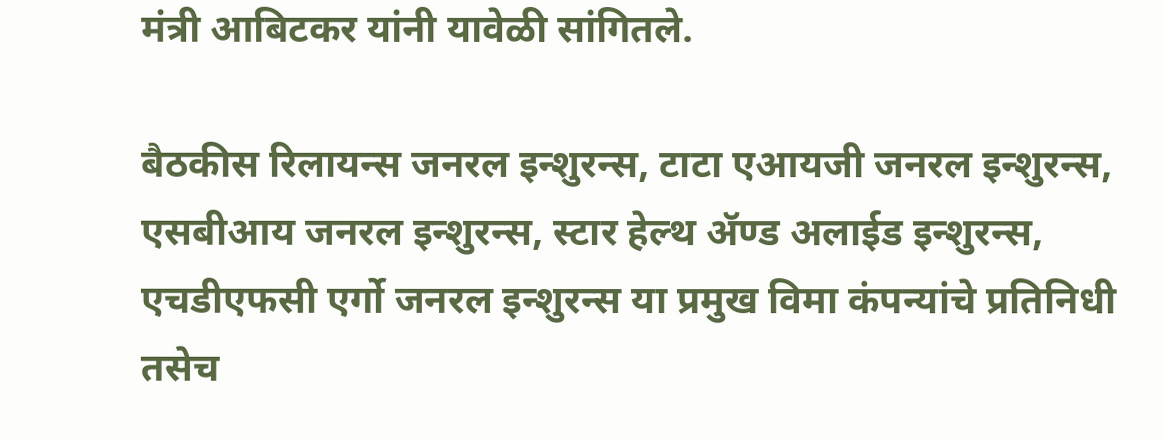मंत्री आबिटकर यांनी यावेळी सांगितले.

बैठकीस रिलायन्स जनरल इन्शुरन्स, टाटा एआयजी जनरल इन्शुरन्स, एसबीआय जनरल इन्शुरन्स, स्टार हेल्थ ॲण्ड अलाईड इन्शुरन्स, एचडीएफसी एर्गो जनरल इन्शुरन्स या प्रमुख विमा कंपन्यांचे प्रतिनिधी तसेच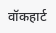वॉकहार्ट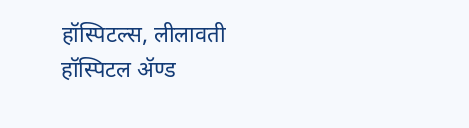हॉस्पिटल्स, लीलावती हॉस्पिटल ॲण्ड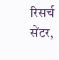रिसर्च सेंटर,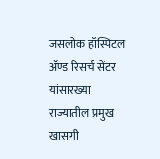जसलोक हॉस्पिटल ॲण्ड रिसर्च सेंटर यांसारख्या राज्यातील प्रमुख खासगी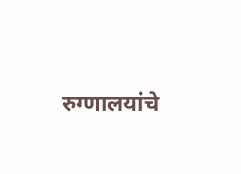रुग्णालयांचे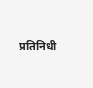प्रतिनिधी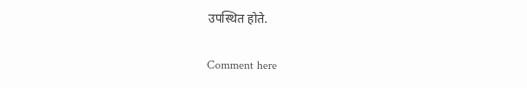उपस्थित होते.

Comment here